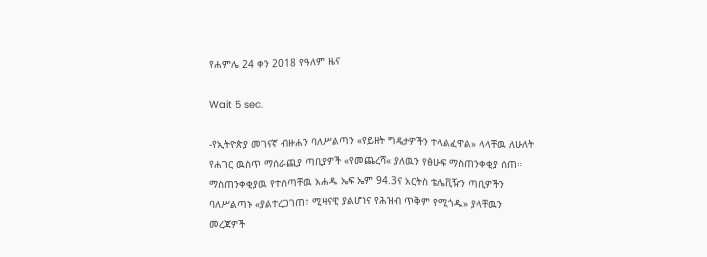የሐምሌ 24 ቀን 2018 የዓለም ዜና

Wait 5 sec.

-የኢትዮጵያ መገናኛ ብዙሐን ባለሥልጣን «የይዘት ግዴታዎችን ተላልፈዋል» ላላቸዉ ለሁለት የሐገር ዉስጥ ማሰራጪያ ጣቢያዎች «የመጨረሻ« ያለዉን የፅሁፍ ማስጠንቀቂያ ሰጠ። ማስጠንቀቂያዉ የተሰጣቸዉ አሐዱ ኤፍ ኤም 94.3ና አርትስ ቴሌቪዥን ጣቢዎችን ባለሥልጣኑ «ያልተረጋገጠ፣ ሚዛናዊ ያልሆነና የሕዝብ ጥቅም የሚጎዱ» ያላቸዉን መረጃዎች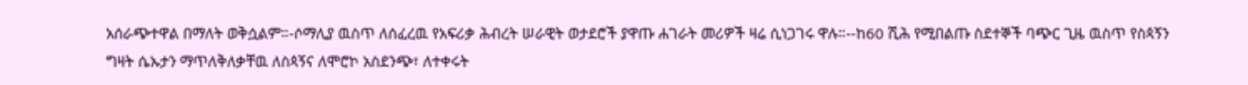አሰራጭተዋል በማለት ወቅሷልም።-ሶማሊያ ዉስጥ ለሰፈረዉ የአፍሪቃ ሕብረት ሠራዊት ወታደሮች ያዋጡ ሐገራት መሪዎች ዛሬ ሲነጋገሩ ዋሉ።--ከ60 ሺሕ የሚበልጡ ስደተኞች ባጭር ጊዜ ዉስጥ የስጳኝን ግዛት ሴኡታን ማጥለቅለቃቸዉ ለስጳኝና ለሞሮኮ አስደንጭ፣ ለተቀሩት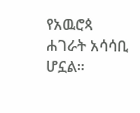የአዉሮጳ ሐገራት አሳሳቢ ሆኗል።